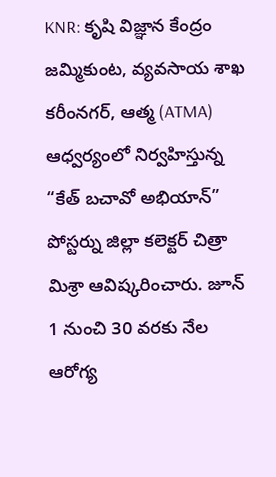KNR: కృషి విజ్ఞాన కేంద్రం జమ్మికుంట, వ్యవసాయ శాఖ కరీంనగర్, ఆత్మ (ATMA) ఆధ్వర్యంలో నిర్వహిస్తున్న “కేత్ బచావో అభియాన్” పోస్టర్ను జిల్లా కలెక్టర్ చిత్రా మిశ్రా ఆవిష్కరించారు. జూన్ 1 నుంచి 30 వరకు నేల ఆరోగ్య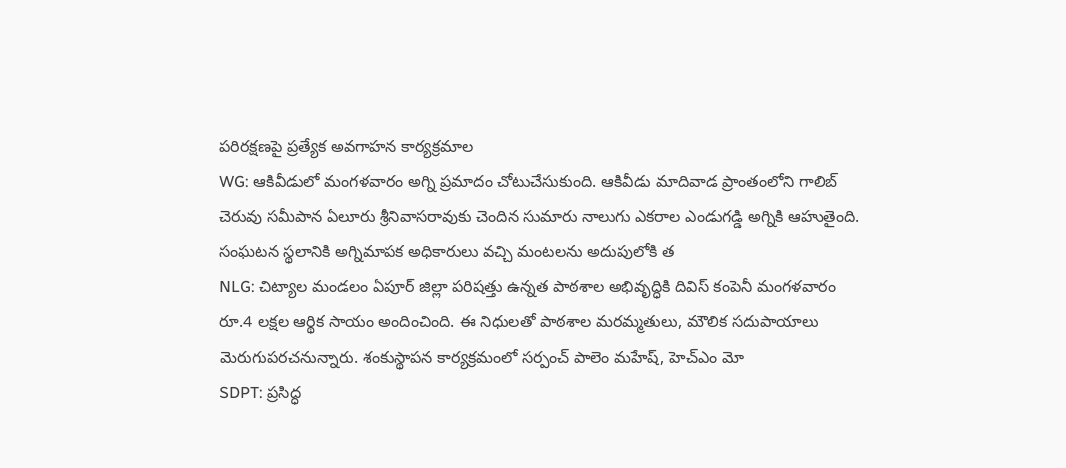పరిరక్షణపై ప్రత్యేక అవగాహన కార్యక్రమాల
WG: ఆకివీడులో మంగళవారం అగ్ని ప్రమాదం చోటుచేసుకుంది. ఆకివీడు మాదివాడ ప్రాంతంలోని గాలిబ్ చెరువు సమీపాన ఏలూరు శ్రీనివాసరావుకు చెందిన సుమారు నాలుగు ఎకరాల ఎండుగడ్డి అగ్నికి ఆహుతైంది. సంఘటన స్థలానికి అగ్నిమాపక అధికారులు వచ్చి మంటలను అదుపులోకి త
NLG: చిట్యాల మండలం ఏపూర్ జిల్లా పరిషత్తు ఉన్నత పాఠశాల అభివృద్ధికి దివిస్ కంపెనీ మంగళవారం రూ.4 లక్షల ఆర్థిక సాయం అందించింది. ఈ నిధులతో పాఠశాల మరమ్మతులు, మౌలిక సదుపాయాలు మెరుగుపరచనున్నారు. శంకుస్థాపన కార్యక్రమంలో సర్పంచ్ పాలెం మహేష్, హెచ్ఎం మో
SDPT: ప్రసిద్ధ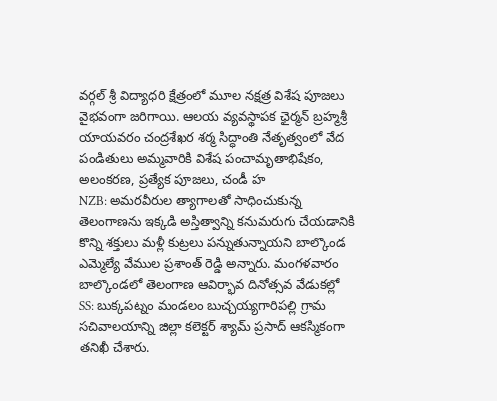వర్గల్ శ్రీ విద్యాధరి క్షేత్రంలో మూల నక్షత్ర విశేష పూజలు వైభవంగా జరిగాయి. ఆలయ వ్యవస్థాపక ఛైర్మన్ బ్రహ్మశ్రీ యాయవరం చంద్రశేఖర శర్మ సిద్ధాంతి నేతృత్వంలో వేద పండితులు అమ్మవారికి విశేష పంచామృతాభిషేకం, అలంకరణ, ప్రత్యేక పూజలు, చండీ హ
NZB: అమరవీరుల త్యాగాలతో సాధించుకున్న తెలంగాణను ఇక్కడి అస్తిత్వాన్ని కనుమరుగు చేయడానికి కొన్ని శక్తులు మళ్లీ కుట్రలు పన్నుతున్నాయని బాల్కొండ ఎమ్మెల్యే వేముల ప్రశాంత్ రెడ్డి అన్నారు. మంగళవారం బాల్కొండలో తెలంగాణ ఆవిర్భావ దినోత్సవ వేడుకల్లో
SS: బుక్కపట్నం మండలం బుచ్చయ్యగారిపల్లి గ్రామ సచివాలయాన్ని జిల్లా కలెక్టర్ శ్యామ్ ప్రసాద్ ఆకస్మికంగా తనిఖీ చేశారు.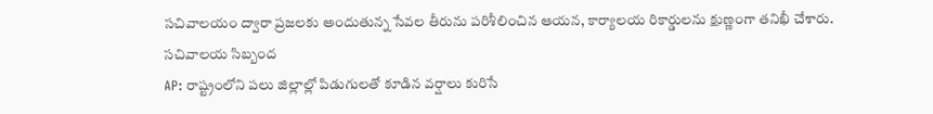సచివాలయం ద్వారా ప్రజలకు అందుతున్న సేవల తీరును పరిశీలించిన ఆయన, కార్యాలయ రికార్డులను క్షుణ్ణంగా తనిఖీ చేశారు. సచివాలయ సిబ్బంద
AP: రాష్ట్రంలోని పలు జిల్లాల్లో పిడుగులతో కూడిన వర్షాలు కురిసే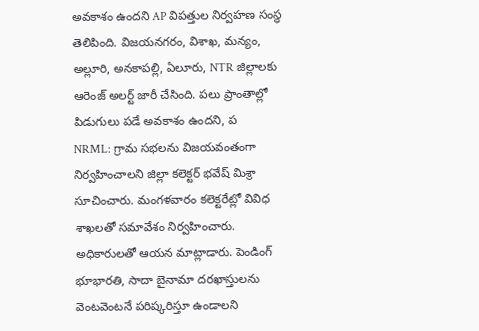అవకాశం ఉందని AP విపత్తుల నిర్వహణ సంస్థ తెలిపింది. విజయనగరం, విశాఖ, మన్యం, అల్లూరి, అనకాపల్లి, ఏలూరు, NTR జిల్లాలకు ఆరెంజ్ అలర్ట్ జారీ చేసింది. పలు ప్రాంతాల్లో పిడుగులు పడే అవకాశం ఉందని, ప
NRML: గ్రామ సభలను విజయవంతంగా నిర్వహించాలని జిల్లా కలెక్టర్ భవేష్ మిశ్రా సూచించారు. మంగళవారం కలెక్టరేట్లో వివిధ శాఖలతో సమావేశం నిర్వహించారు. అధికారులతో ఆయన మాట్లాడారు. పెండింగ్ భూభారతి, సాదా బైనామా దరఖాస్తులను వెంటవెంటనే పరిష్కరిస్తూ ఉండాలని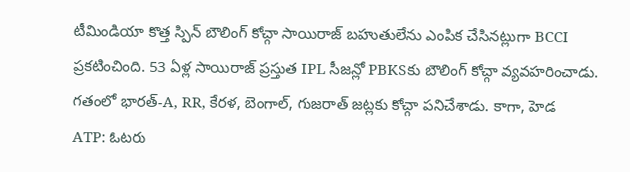టీమిండియా కొత్త స్పిన్ బౌలింగ్ కోచ్గా సాయిరాజ్ బహుతులేను ఎంపిక చేసినట్లుగా BCCI ప్రకటించింది. 53 ఏళ్ల సాయిరాజ్ ప్రస్తుత IPL సీజన్లో PBKSకు బౌలింగ్ కోచ్గా వ్యవహరించాడు. గతంలో భారత్-A, RR, కేరళ, బెంగాల్, గుజరాత్ జట్లకు కోచ్గా పనిచేశాడు. కాగా, హెడ
ATP: ఓటరు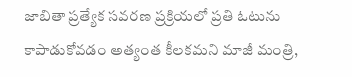జాబితా ప్రత్యేక సవరణ ప్రక్రియలో ప్రతి ఓటును కాపాడుకోవడం అత్యంత కీలకమని మాజీ మంత్రి,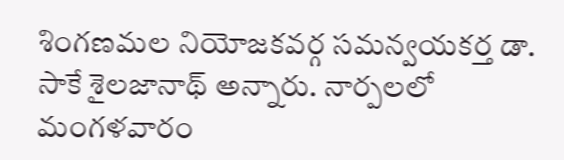శింగణమల నియోజకవర్గ సమన్వయకర్త డా. సాకే శైలజానాథ్ అన్నారు. నార్పలలో మంగళవారం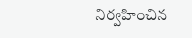నిర్వహించిన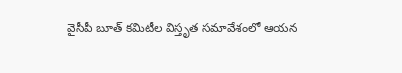వైసీపీ బూత్ కమిటీల విస్తృత సమావేశంలో ఆయన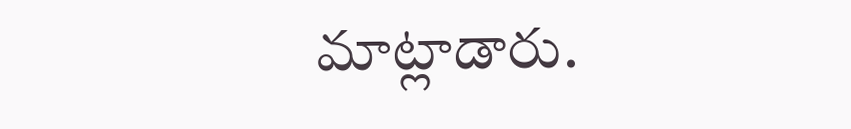మాట్లాడారు.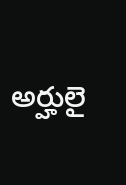అర్హులై